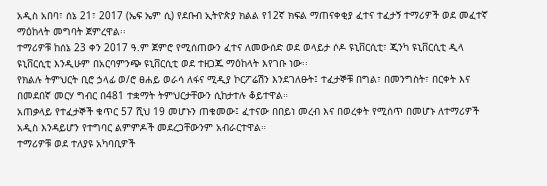አዲስ አበባ፣ ሰኔ 21፣ 2017 (ኤፍ ኤም ሲ) የደቡብ ኢትዮጵያ ክልል የ12ኛ ክፍል ማጠናቀቂያ ፈተና ተፈታኝ ተማሪዎች ወደ መፈተኛ ማዕከላት መግባት ጀምረዋል፡፡
ተማሪዎቹ ከሰኔ 23 ቀን 2017 ዓ.ም ጀምሮ የሚሰጠውን ፈተና ለመውሰድ ወደ ወላይታ ሶዶ ዩኒቨርሲቲ፣ ጂንካ ዩኒቨርሲቲ ዲላ ዩኒቨርሲቲ እንዲሁም በአርባምንጭ ዩኒቨርሲቲ ወደ ተዘጋጁ ማዕከላት እየገቡ ነው፡፡
የክልሉ ትምህርት ቢሮ ኃላፊ ወ/ሮ ፀሐይ ወራሳ ለፋና ሚዲያ ኮርፖሬሽን እንደገለፁት፤ ተፈታኞቹ በግል፣ በመንግስት፣ በርቀት እና በመደበኛ መርሃ ግብር በ481 ተቋማት ትምህርታቸውን ሲከታተሉ ቆይተዋል።
አጠቃላይ የተፈታኞች ቁጥር 57 ሺህ 19 መሆኑን ጠቁመው፤ ፈተናው በበይነ መረብ እና በወረቀት የሚሰጥ በመሆኑ ለተማሪዎች አዲስ እንዳይሆን የተግባር ልምምዶች መደረጋቸውንም አብራርተዋል።
ተማሪዎቹ ወደ ተለያዩ አካባቢዎች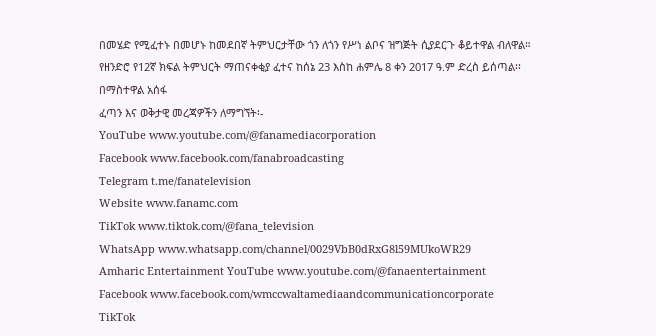በመሄድ የሚፈተኑ በመሆኑ ከመደበኛ ትምህርታቸው ጎን ለጎን የሥነ ልቦና ዝግጅት ሲያደርጉ ቆይተዋል ብለዋል።
የዘንድሮ የ12ኛ ክፍል ትምህርት ማጠናቀቂያ ፈተና ከሰኔ 23 እስከ ሐምሌ 8 ቀን 2017 ዓ.ም ድረስ ይሰጣል፡፡
በማስተዋል አሰፋ
ፈጣን እና ወቅታዊ መረጃዎችን ለማግኘት፡-
YouTube www.youtube.com/@fanamediacorporation
Facebook www.facebook.com/fanabroadcasting
Telegram t.me/fanatelevision
Website www.fanamc.com
TikTok www.tiktok.com/@fana_television
WhatsApp www.whatsapp.com/channel/0029VbB0dRxG8l59MUkoWR29
Amharic Entertainment YouTube www.youtube.com/@fanaentertainment
Facebook www.facebook.com/wmccwaltamediaandcommunicationcorporate
TikTok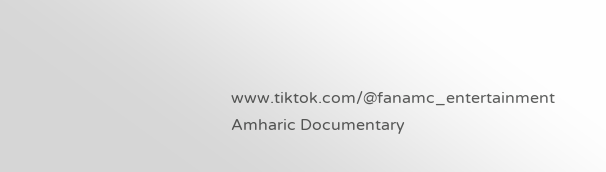www.tiktok.com/@fanamc_entertainment
Amharic Documentary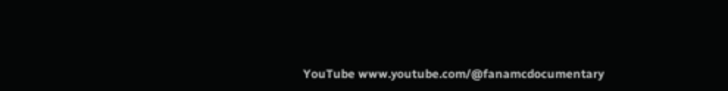YouTube www.youtube.com/@fanamcdocumentary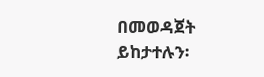በመወዳጀት ይከታተሉን፡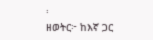፡
ዘወትር፦ ከእኛ ጋር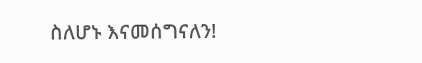ስለሆኑ እናመሰግናለን!